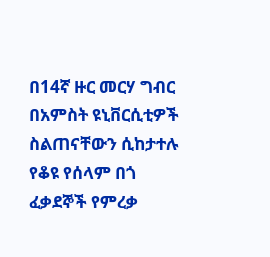በ14ኛ ዙር መርሃ ግብር በአምስት ዩኒቨርሲቲዎች ስልጠናቸውን ሲከታተሉ የቆዩ የሰላም በጎ ፈቃደኞች የምረቃ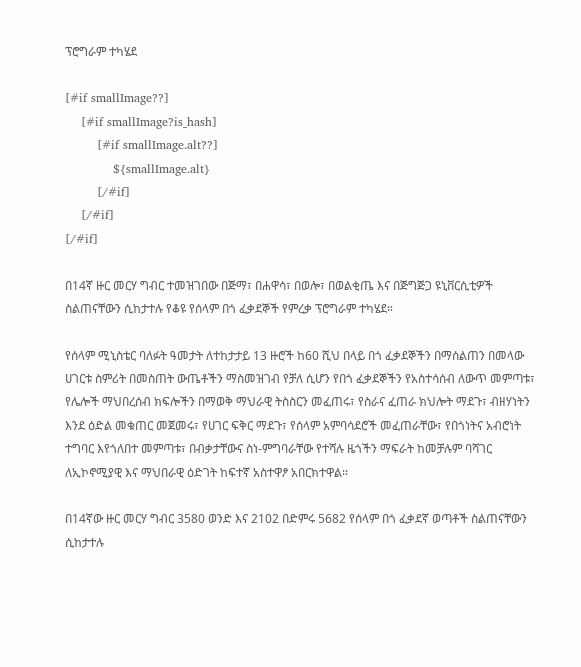ፕሮግራም ተካሄደ

[#if smallImage??]
    [#if smallImage?is_hash]
        [#if smallImage.alt??]
            ${smallImage.alt}
        [/#if]
    [/#if]
[/#if]

በ14ኛ ዙር መርሃ ግብር ተመዝገበው በጅማ፣ በሐዋሳ፣ በወሎ፣ በወልቂጤ እና በጅግጅጋ ዩኒቨርሲቲዎች ስልጠናቸውን ሲከታተሉ የቆዩ የሰላም በጎ ፈቃደኞች የምረቃ ፕሮግራም ተካሄደ።

የሰላም ሚኒስቴር ባለፉት ዓመታት ለተከታታይ 13 ዙሮች ከ60 ሺህ በላይ በጎ ፈቃደኞችን በማሰልጠን በመላው ሀገርቱ ስምሪት በመስጠት ውጤቶችን ማስመዝገብ የቻለ ሲሆን የበጎ ፈቃደኞችን የአስተሳሰብ ለውጥ መምጣቱ፣ የሌሎች ማህበረሰብ ክፍሎችን በማወቅ ማህራዊ ትስስርን መፈጠሩ፣ የስራና ፈጠራ ክህሎት ማደጉ፣ ብዘሃነትን እንደ ዕድል መቁጠር መጀመሩ፣ የሀገር ፍቅር ማደጉ፣ የሰላም አምባሳደሮች መፈጠራቸው፣ የበጎነትና አብሮነት ተግባር እየጎለበተ መምጣቱ፣ በብቃታቸውና ስነ-ምግባራቸው የተሻሉ ዜጎችን ማፍራት ከመቻሉም ባሻገር ለኢኮኖሚያዊ እና ማህበራዊ ዕድገት ከፍተኛ አስተዋፆ አበርክተዋል፡፡

በ14ኛው ዙር መርሃ ግብር 3580 ወንድ እና 2102 በድምሩ 5682 የሰላም በጎ ፈቃደኛ ወጣቶች ስልጠናቸውን ሲከታተሉ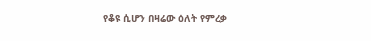የቆዩ ሲሆን በዛሬው ዕለት የምረቃ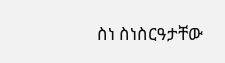ስነ ስነስርዓታቸው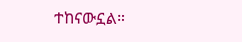ተከናውኗል።